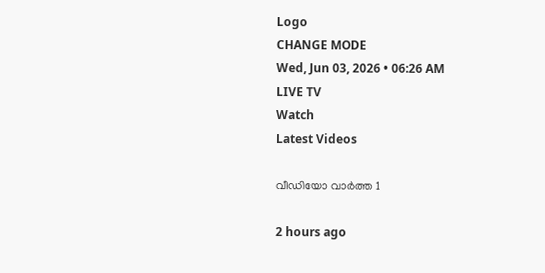Logo
CHANGE MODE
Wed, Jun 03, 2026 • 06:26 AM
LIVE TV
Watch
Latest Videos

വീഡിയോ വാർത്ത 1

2 hours ago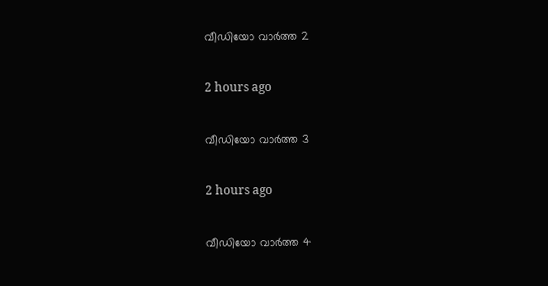വീഡിയോ വാർത്ത 2

2 hours ago

വീഡിയോ വാർത്ത 3

2 hours ago

വീഡിയോ വാർത്ത 4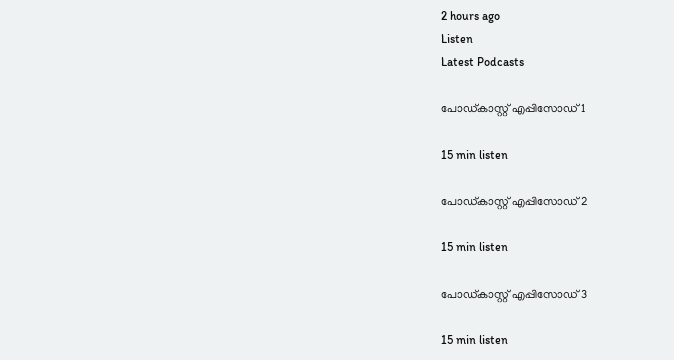2 hours ago
Listen
Latest Podcasts

പോഡ്കാസ്റ്റ് എപ്പിസോഡ് 1

15 min listen

പോഡ്കാസ്റ്റ് എപ്പിസോഡ് 2

15 min listen

പോഡ്കാസ്റ്റ് എപ്പിസോഡ് 3

15 min listen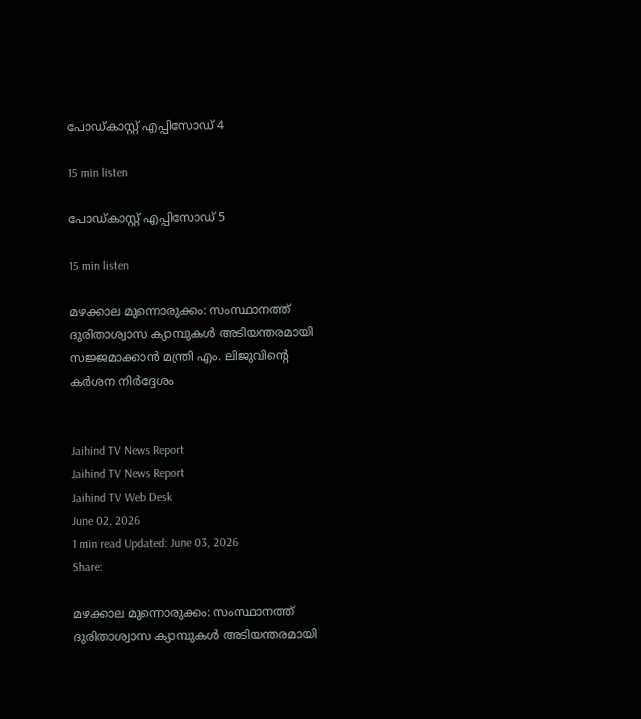പോഡ്കാസ്റ്റ് എപ്പിസോഡ് 4

15 min listen

പോഡ്കാസ്റ്റ് എപ്പിസോഡ് 5

15 min listen

മഴക്കാല മുന്നൊരുക്കം: സംസ്ഥാനത്ത് ദുരിതാശ്വാസ ക്യാമ്പുകൾ അടിയന്തരമായി സജ്ജമാക്കാൻ മന്ത്രി എം. ലിജുവിന്റെ കർശന നിർദ്ദേശം


Jaihind TV News Report
Jaihind TV News Report
Jaihind TV Web Desk
June 02, 2026
1 min read Updated: June 03, 2026
Share:

മഴക്കാല മുന്നൊരുക്കം: സംസ്ഥാനത്ത് ദുരിതാശ്വാസ ക്യാമ്പുകൾ അടിയന്തരമായി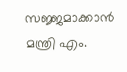സജ്ജമാക്കാൻ മന്ത്രി എം.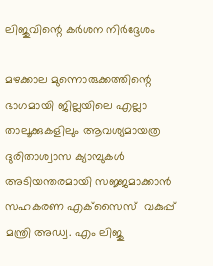ലിജുവിന്റെ കർശന നിർദ്ദേശം

മഴക്കാല മുന്നൊരുക്കത്തിന്റെ ഭാഗമായി ജില്ലയിലെ എല്ലാ താലൂക്കുകളിലും ആവശ്യമായത്ര ദുരിതാശ്വാസ ക്യാമ്പുകള്‍ അടിയന്തരമായി സജ്ജമാക്കാന്‍  സഹകരണ എക്‌സൈസ്  വകുപ്പ് മന്ത്രി അഡ്വ. എം ലിജു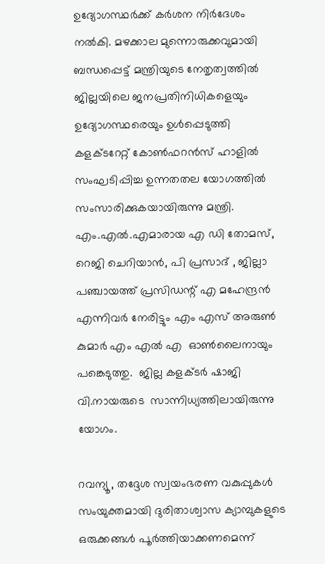ഉദ്യോഗസ്ഥര്‍ക്ക് കര്‍ശന നിര്‍ദേശം നല്‍കി. മഴക്കാല മുന്നൊരുക്കവുമായി ബന്ധപ്പെട്ട് മന്ത്രിയുടെ നേതൃത്വത്തില്‍ ജില്ലയിലെ ജനപ്രതിനിധികളെയും ഉദ്യോഗസ്ഥരെയും ഉള്‍പ്പെടുത്തി കളക്ടറേറ്റ് കോണ്‍ഫറന്‍സ് ഹാളില്‍ സംഘടിപ്പിച്ച ഉന്നതതല യോഗത്തില്‍ സംസാരിക്കുകയായിരുന്നു മന്ത്രി. എം.എല്‍.എമാരായ എ ഡി തോമസ്, റെജി ചെറിയാന്‍, പി പ്രസാദ് , ജില്ലാ പഞ്ചായത്ത് പ്രസിഡന്റ് എ മഹേന്ദ്രന്‍ എന്നിവര്‍ നേരിട്ടും എം എസ് അരുണ്‍ കുമാര്‍ എം എല്‍ എ  ഓണ്‍ലൈനായും പങ്കെടുത്തു.  ജില്ല കളക്ടര്‍ ഷാജി വി.നായരുടെ  സാന്നിധ്യത്തിലായിരുന്നു യോഗം.

റവന്യൂ, തദ്ദേശ സ്വയംഭരണ വകുപ്പുകള്‍ സംയുക്തമായി ദുരിതാശ്വാസ ക്യാമ്പുകളുടെ ഒരുക്കങ്ങള്‍ പൂര്‍ത്തിയാക്കണമെന്ന്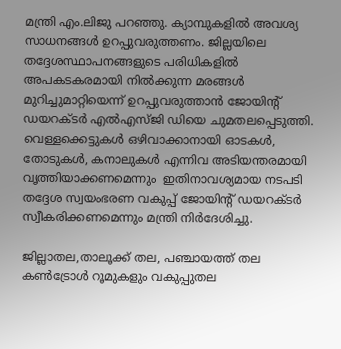മന്ത്രി എം.ലിജു പറഞ്ഞു. ക്യാമ്പുകളില്‍ അവശ്യ സാധനങ്ങള്‍ ഉറപ്പുവരുത്തണം. ജില്ലയിലെ തദ്ദേശസ്ഥാപനങ്ങളുടെ പരിധികളില്‍ അപകടകരമായി നില്‍ക്കുന്ന മരങ്ങള്‍ മുറിച്ചുമാറ്റിയെന്ന് ഉറപ്പുവരുത്താന്‍ ജോയിന്റ് ഡയറക്ടര്‍ എല്‍എസ്ജി ഡിയെ ചുമതലപ്പെടുത്തി. വെള്ളക്കെട്ടുകള്‍ ഒഴിവാക്കാനായി ഓടകള്‍, തോടുകള്‍, കനാലുകള്‍ എന്നിവ അടിയന്തരമായി വൃത്തിയാക്കണമെന്നും  ഇതിനാവശ്യമായ നടപടി തദ്ദേശ സ്വയംഭരണ വകുപ്പ് ജോയിന്റ് ഡയറക്ടര്‍ സ്വീകരിക്കണമെന്നും മന്ത്രി നിര്‍ദേശിച്ചു.

ജില്ലാതല,താലൂക്ക് തല, പഞ്ചായത്ത് തല കണ്‍ട്രോള്‍ റൂമുകളും വകുപ്പുതല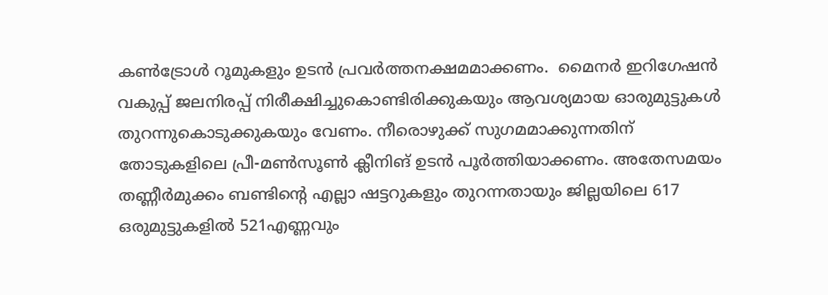കണ്‍ട്രോള്‍ റൂമുകളും ഉടന്‍ പ്രവര്‍ത്തനക്ഷമമാക്കണം.  മൈനര്‍ ഇറിഗേഷന്‍ വകുപ്പ് ജലനിരപ്പ് നിരീക്ഷിച്ചുകൊണ്ടിരിക്കുകയും ആവശ്യമായ ഓരുമുട്ടുകള്‍ തുറന്നുകൊടുക്കുകയും വേണം. നീരൊഴുക്ക് സുഗമമാക്കുന്നതിന്
തോടുകളിലെ പ്രീ-മണ്‍സൂണ്‍ ക്ലീനിങ് ഉടന്‍ പൂര്‍ത്തിയാക്കണം. അതേസമയം തണ്ണീര്‍മുക്കം ബണ്ടിന്റെ എല്ലാ ഷട്ടറുകളും തുറന്നതായും ജില്ലയിലെ 617 ഒരുമുട്ടുകളില്‍ 521എണ്ണവും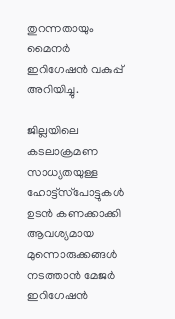തുറന്നതായും മൈനര്‍ ഇറിഗേഷന്‍ വകുപ്പ് അറിയിച്ചു.

ജില്ലയിലെ കടലാക്രമണ സാധ്യതയുള്ള ഹോട്ട്‌സ്‌പോട്ടുകള്‍ ഉടന്‍ കണക്കാക്കി   ആവശ്യമായ മുന്നൊരുക്കങ്ങള്‍ നടത്താന്‍ മേജര്‍ ഇറിഗേഷന്‍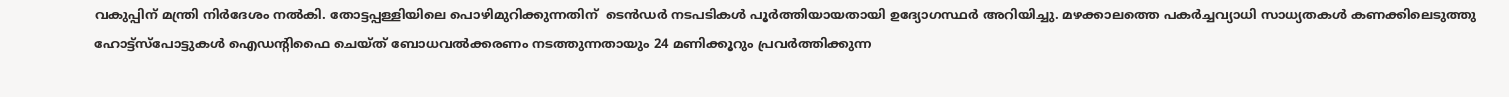വകുപ്പിന് മന്ത്രി നിര്‍ദേശം നല്‍കി. തോട്ടപ്പള്ളിയിലെ പൊഴിമുറിക്കുന്നതിന്  ടെന്‍ഡര്‍ നടപടികള്‍ പൂര്‍ത്തിയായതായി ഉദ്യോഗസ്ഥര്‍ അറിയിച്ചു. മഴക്കാലത്തെ പകര്‍ച്ചവ്യാധി സാധ്യതകള്‍ കണക്കിലെടുത്തു ഹോട്ട്‌സ്‌പോട്ടുകള്‍ ഐഡന്റിഫൈ ചെയ്ത് ബോധവല്‍ക്കരണം നടത്തുന്നതായും 24 മണിക്കൂറും പ്രവര്‍ത്തിക്കുന്ന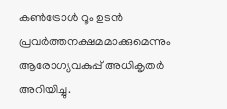കണ്‍ട്രോള്‍ റൂം ഉടന്‍ പ്രവര്‍ത്തനക്ഷമമാക്കുമെന്നും ആരോഗ്യവകുപ്പ് അധികൃതര്‍ അറിയിച്ചു.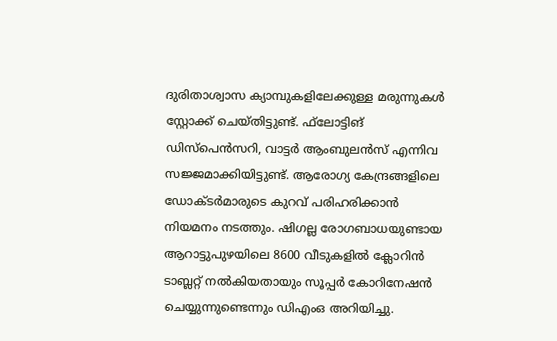ദുരിതാശ്വാസ ക്യാമ്പുകളിലേക്കുള്ള മരുന്നുകള്‍ സ്റ്റോക്ക് ചെയ്തിട്ടുണ്ട്. ഫ്‌ലോട്ടിങ് ഡിസ്‌പെന്‍സറി, വാട്ടര്‍ ആംബുലന്‍സ് എന്നിവ സജ്ജമാക്കിയിട്ടുണ്ട്. ആരോഗ്യ കേന്ദ്രങ്ങളിലെ ഡോക്ടര്‍മാരുടെ കുറവ് പരിഹരിക്കാന്‍  നിയമനം നടത്തും. ഷിഗല്ല രോഗബാധയുണ്ടായ ആറാട്ടുപുഴയിലെ 8600 വീടുകളില്‍ ക്ലോറിന്‍ ടാബ്ലറ്റ് നല്‍കിയതായും സൂപ്പര്‍ കോറിനേഷന്‍ ചെയ്യുന്നുണ്ടെന്നും ഡിഎംഒ അറിയിച്ചു.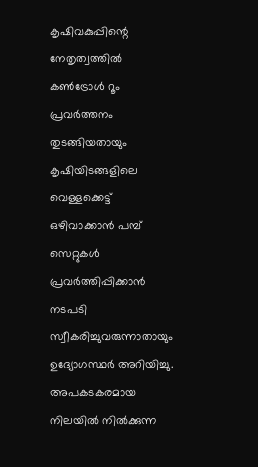കൃഷിവകുപ്പിന്റെ നേതൃത്വത്തില്‍ കണ്‍ട്രോള്‍ റൂം പ്രവര്‍ത്തനം തുടങ്ങിയതായും കൃഷിയിടങ്ങളിലെ വെള്ളക്കെട്ട് ഒഴിവാക്കാന്‍ പമ്പ് സെറ്റുകള്‍ പ്രവര്‍ത്തിപ്പിക്കാന്‍ നടപടി സ്വീകരിച്ചുവരുന്നാതായും  ഉദ്യോഗസ്ഥര്‍ അറിയിച്ചു. അപകടകരമായ നിലയില്‍ നില്‍ക്കുന്ന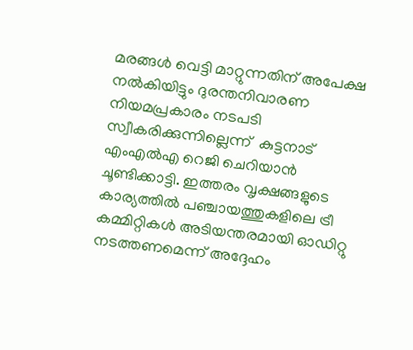മരങ്ങള്‍ വെട്ടി മാറ്റുന്നതിന് അപേക്ഷ നല്‍കിയിട്ടും ദുരന്തനിവാരണ നിയമപ്രകാരം നടപടി സ്വീകരിക്കുന്നില്ലെന്ന്  കുട്ടനാട് എംഎല്‍എ റെജി ചെറിയാന്‍  ചൂണ്ടിക്കാട്ടി. ഇത്തരം വൃക്ഷങ്ങളുടെ കാര്യത്തില്‍ പഞ്ചായത്തുകളിലെ ട്രീ കമ്മിറ്റികള്‍ അടിയന്തരമായി ഓഡിറ്റു നടത്തണമെന്ന് അദ്ദേഹം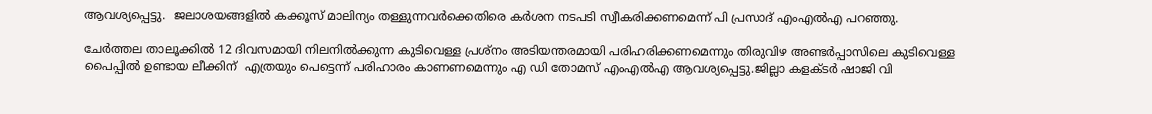ആവശ്യപ്പെട്ടു.  ജലാശയങ്ങളില്‍ കക്കൂസ് മാലിന്യം തള്ളുന്നവര്‍ക്കെതിരെ കര്‍ശന നടപടി സ്വീകരിക്കണമെന്ന് പി പ്രസാദ് എംഎല്‍എ പറഞ്ഞു.

ചേര്‍ത്തല താലൂക്കില്‍ 12 ദിവസമായി നിലനില്‍ക്കുന്ന കുടിവെള്ള പ്രശ്‌നം അടിയന്തരമായി പരിഹരിക്കണമെന്നും തിരുവിഴ അണ്ടര്‍പ്പാസിലെ കുടിവെള്ള പൈപ്പില്‍ ഉണ്ടായ ലീക്കിന്  എത്രയും പെട്ടെന്ന് പരിഹാരം കാണണമെന്നും എ ഡി തോമസ് എംഎല്‍എ ആവശ്യപ്പെട്ടു.ജില്ലാ കളക്ടര്‍ ഷാജി വി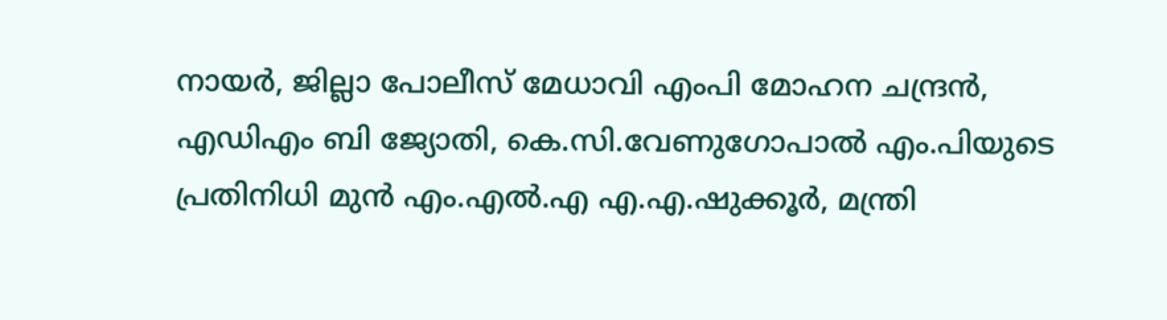നായര്‍, ജില്ലാ പോലീസ് മേധാവി എംപി മോഹന ചന്ദ്രന്‍, എഡിഎം ബി ജ്യോതി, കെ.സി.വേണുഗോപാല്‍ എം.പിയുടെ പ്രതിനിധി മുന്‍ എം.എല്‍.എ എ.എ.ഷുക്കൂര്‍, മന്ത്രി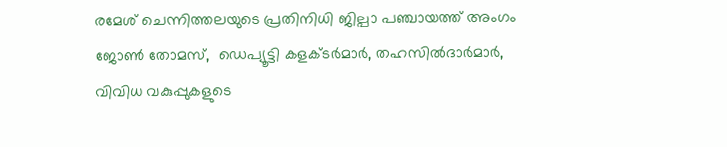രമേശ് ചെന്നിത്തലയുടെ പ്രതിനിധി ജില്പാ പഞ്ചായത്ത് അംഗം  ജോണ്‍ തോമസ്,  ഡെപ്യൂട്ടി കളക്ടര്‍മാര്‍, തഹസില്‍ദാര്‍മാര്‍, വിവിധ വകുപ്പുകളുടെ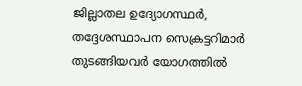ജില്ലാതല ഉദ്യോഗസ്ഥര്‍, തദ്ദേശസ്ഥാപന സെക്രട്ടറിമാര്‍ തുടങ്ങിയവര്‍ യോഗത്തില്‍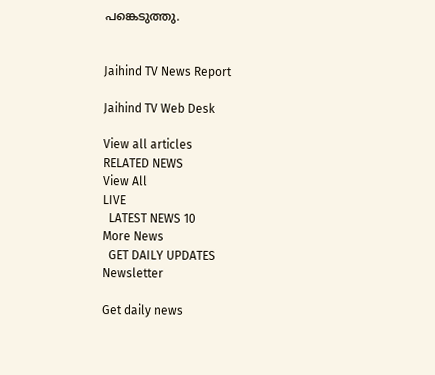പങ്കെടുത്തു.


Jaihind TV News Report

Jaihind TV Web Desk

View all articles
RELATED NEWS
View All
LIVE
  LATEST NEWS 10
More News
  GET DAILY UPDATES
Newsletter

Get daily news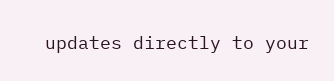updates directly to your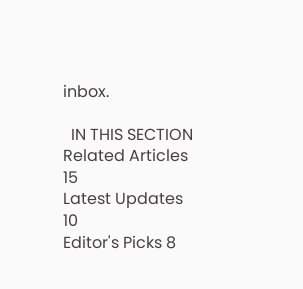inbox.

  IN THIS SECTION
Related Articles 15
Latest Updates 10
Editor's Picks 8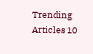Trending Articles 10